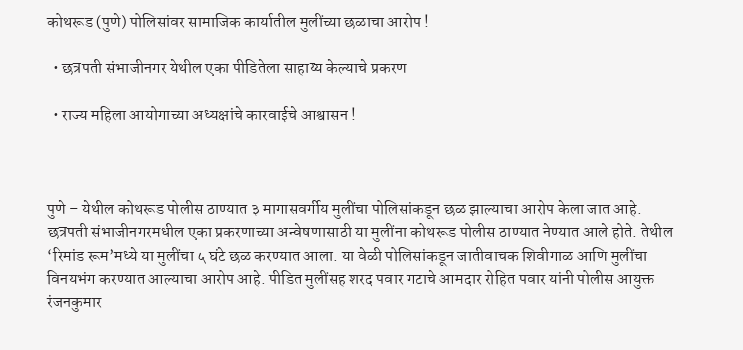कोथरूड (पुणे) पोलिसांवर सामाजिक कार्यातील मुलींच्या छळाचा आरोप !

  • छत्रपती संभाजीनगर येथील एका पीडितेला साहाय्य केल्याचे प्रकरण

  • राज्य महिला आयोगाच्या अध्यक्षांचे कारवाईचे आश्वासन !



पुणे – येथील कोथरूड पोलीस ठाण्यात ३ मागासवर्गीय मुलींचा पोलिसांकडून छळ झाल्याचा आरोप केला जात आहे. छत्रपती संभाजीनगरमधील एका प्रकरणाच्या अन्वेषणासाठी या मुलींना कोथरूड पोलीस ठाण्यात नेण्यात आले होते. तेथील ‘रिमांड रूम’मध्ये या मुलींचा ५ घंटे छळ करण्यात आला. या वेळी पोलिसांकडून जातीवाचक शिवीगाळ आणि मुलींचा विनयभंग करण्यात आल्याचा आरोप आहे. पीडित मुलींसह शरद पवार गटाचे आमदार रोहित पवार यांनी पोलीस आयुक्त रंजनकुमार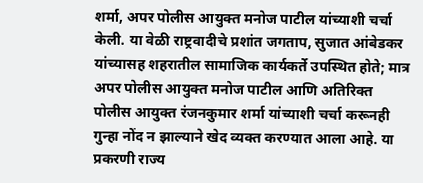शर्मा, अपर पोलीस आयुक्त मनोज पाटील यांच्याशी चर्चा केली. या वेळी राष्ट्रवादीचे प्रशांत जगताप, सुजात आंबेडकर यांच्यासह शहरातील सामाजिक कार्यकर्ते उपस्थित होते; मात्र अपर पोलीस आयुक्त मनोज पाटील आणि अतिरिक्त पोलीस आयुक्त रंजनकुमार शर्मा यांच्याशी चर्चा करूनही गुन्हा नोंद न झाल्याने खेद व्यक्त करण्यात आला आहे. या प्रकरणी राज्य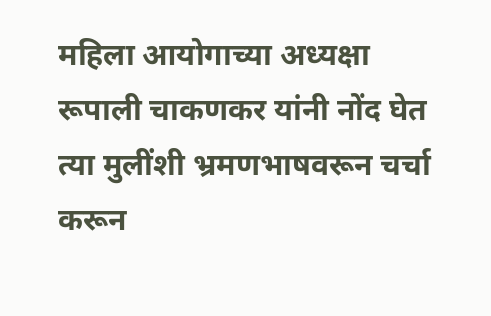महिला आयोगाच्या अध्यक्षा रूपाली चाकणकर यांनी नोंद घेत त्या मुलींशी भ्रमणभाषवरून चर्चा करून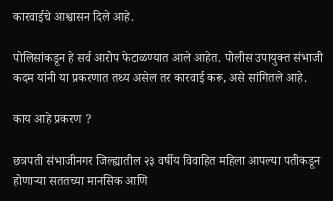कारवाईचे आश्वासन दिले आहे.

पोलिसांकडून हे सर्व आरोप फेटाळण्यात आले आहेत. पोलीस उपायुक्त संभाजी कदम यांनी या प्रकरणात तथ्य असेल तर कारवाई करू, असे सांगितले आहे.

काय आहे प्रकरण ?

छत्रपती संभाजीनगर जिल्ह्यातील २३ वर्षीय विवाहित महिला आपल्या पतीकडून होणार्‍या सततच्या मानसिक आणि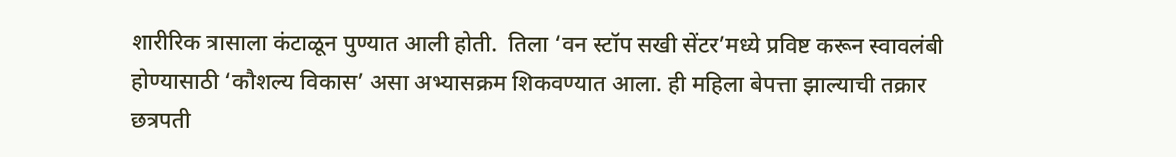शारीरिक त्रासाला कंटाळून पुण्यात आली होती.  तिला ‘वन स्टॉप सखी सेंटर’मध्ये प्रविष्ट करून स्वावलंबी होण्यासाठी ‘कौशल्य विकास’ असा अभ्यासक्रम शिकवण्यात आला. ही महिला बेपत्ता झाल्याची तक्रार छत्रपती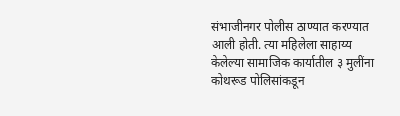संभाजीनगर पोलीस ठाण्यात करण्यात आली होती. त्या महिलेला साहाय्य केलेल्या सामाजिक कार्यातील ३ मुलींना कोथरूड पोलिसांकडून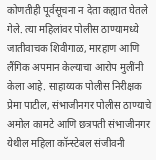कोणतीही पूर्वसूचना न देता कह्यात घेतले गेले. त्या महिलांवर पोलीस ठाण्यामध्ये जातीवाचक शिवीगाळ, मारहाण आणि लैंगिक अपमान केल्याचा आरोप मुलींनी केला आहे. साहाय्यक पोलीस निरीक्षक प्रेमा पाटील, संभाजीनगर पोलीस ठाण्याचे अमोल कामटे आणि छत्रपती संभाजीनगर येथील महिला कॉन्स्टेबल संजीवनी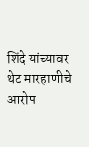शिंदे यांच्यावर थेट मारहाणीचे आरोप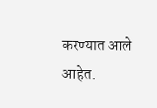करण्यात आले आहेत.